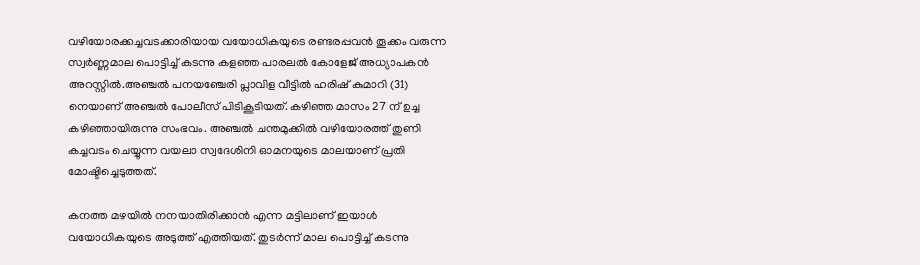വഴിയോരക്കച്ചവടക്കാരിയായ വയോധികയുടെ രണ്ടരപ്പവൻ തൂക്കം വരുന്ന സ്വർണ്ണമാല പൊട്ടിച്ച്‌ കടന്നു കളഞ്ഞ പാരലല്‍ കോളേജ് അധ്യാപകൻ അറസ്റ്റില്‍.അഞ്ചല്‍ പനയഞ്ചേരി പ്ലാവിള വീട്ടില്‍ ഹരിഷ് കുമാറി (31) നെയാണ് അഞ്ചല്‍ പോലീസ് പിടികൂടിയത്. കഴിഞ്ഞ മാസം 27 ന് ഉച്ച കഴിഞ്ഞായിരുന്നു സംഭവം. അഞ്ചല്‍ ചന്തമുക്കില്‍ വഴിയോരത്ത് തുണി കച്ചവടം ചെയ്യുന്ന വയലാ സ്വദേശിനി ഓമനയുടെ മാലയാണ് പ്രതി മോഷ്ടിച്ചെടുത്തത്.

കനത്ത മഴയില്‍ നനയാതിരിക്കാൻ എന്ന മട്ടിലാണ് ഇയാള്‍ വയോധികയുടെ അടുത്ത് എത്തിയത്. തുടർന്ന് മാല പൊട്ടിച്ച്‌ കടന്നു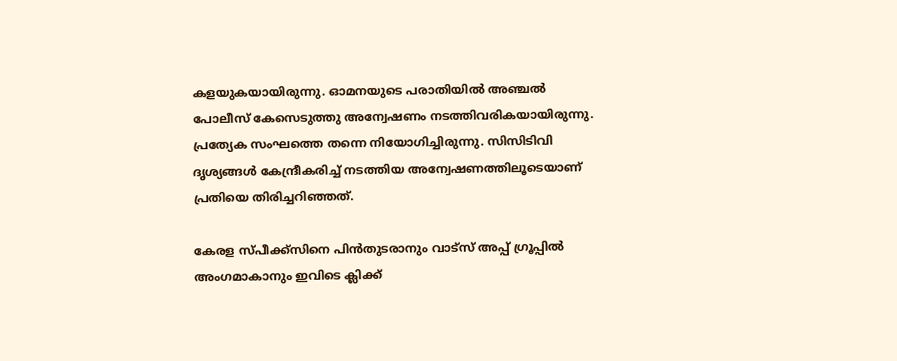കളയുകയായിരുന്നു. ഓമനയുടെ പരാതിയില്‍ അഞ്ചല്‍ പോലീസ് കേസെടുത്തു അന്വേഷണം നടത്തിവരികയായിരുന്നു. പ്രത്യേക സംഘത്തെ തന്നെ നിയോഗിച്ചിരുന്നു. സിസിടിവി ദൃശ്യങ്ങള്‍ കേന്ദ്രീകരിച്ച്‌ നടത്തിയ അന്വേഷണത്തിലൂടെയാണ് പ്രതിയെ തിരിച്ചറിഞ്ഞത്.

കേരള സ്പീക്ക്സിനെ പിൻതുടരാനും വാട്സ് അപ്പ് ഗ്രൂപ്പിൽ അംഗമാകാനും ഇവിടെ ക്ലിക്ക്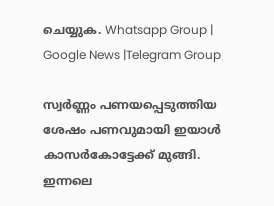ചെയ്യുക. Whatsapp Group | Google News |Telegram Group

സ്വർണ്ണം പണയപ്പെടുത്തിയ ശേഷം പണവുമായി ഇയാള്‍ കാസർകോട്ടേക്ക് മുങ്ങി. ഇന്നലെ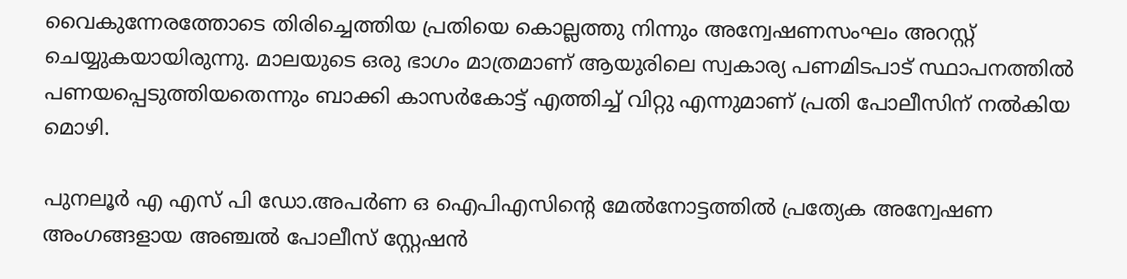വൈകുന്നേരത്തോടെ തിരിച്ചെത്തിയ പ്രതിയെ കൊല്ലത്തു നിന്നും അന്വേഷണസംഘം അറസ്റ്റ് ചെയ്യുകയായിരുന്നു. മാലയുടെ ഒരു ഭാഗം മാത്രമാണ് ആയുരിലെ സ്വകാര്യ പണമിടപാട് സ്ഥാപനത്തില്‍ പണയപ്പെടുത്തിയതെന്നും ബാക്കി കാസർകോട്ട് എത്തിച്ച്‌ വിറ്റു എന്നുമാണ് പ്രതി പോലീസിന് നല്‍കിയ മൊഴി.

പുനലൂർ എ എസ് പി ഡോ.അപർണ ഒ ഐപിഎസിന്റെ മേല്‍നോട്ടത്തില്‍ പ്രത്യേക അന്വേഷണ അംഗങ്ങളായ അഞ്ചല്‍ പോലീസ് സ്റ്റേഷൻ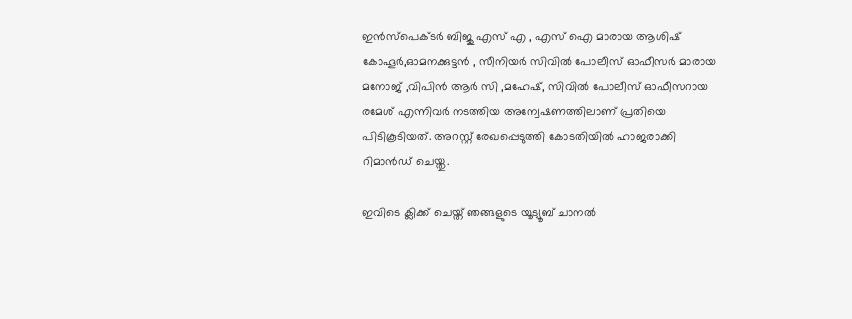ഇൻസ്പെക്ടർ ബിജു എസ് എ , എസ് ഐ മാരായ ആശിഷ് കോഹൂർ,ഓമനക്കുട്ടൻ , സീനിയർ സിവില്‍ പോലീസ് ഓഫീസർ മാരായ മനോജ് ,വിപിൻ ആർ സി ,മഹേഷ്, സിവില്‍ പോലീസ് ഓഫീസറായ രമേശ് എന്നിവർ നടത്തിയ അന്വേഷണത്തിലാണ് പ്രതിയെ പിടികൂടിയത്. അറസ്റ്റ് രേഖപ്പെടുത്തി കോടതിയില്‍ ഹാജരാക്കി റിമാൻഡ് ചെയ്തു.

ഇവിടെ ക്ലിക്ക് ചെയ്ത് ഞങ്ങളുടെ യൂട്യൂബ് ചാനൽ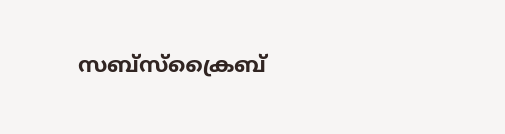സബ്സ്ക്രൈബ്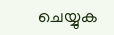ചെയ്യുക